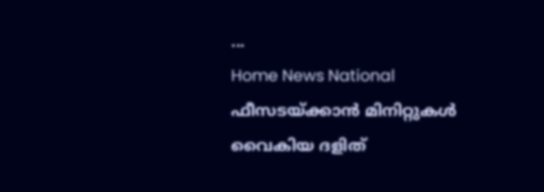...
Home News National ഫീസടയ്ക്കാൻ മിനിറ്റുകൾ വൈകിയ ദളിത്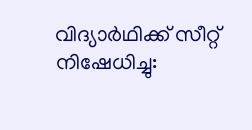വിദ്യാർഥിക്ക് സീറ്റ് നിഷേധിച്ചു: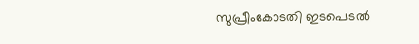സുപ്രീംകോടതി ഇടപെടൽ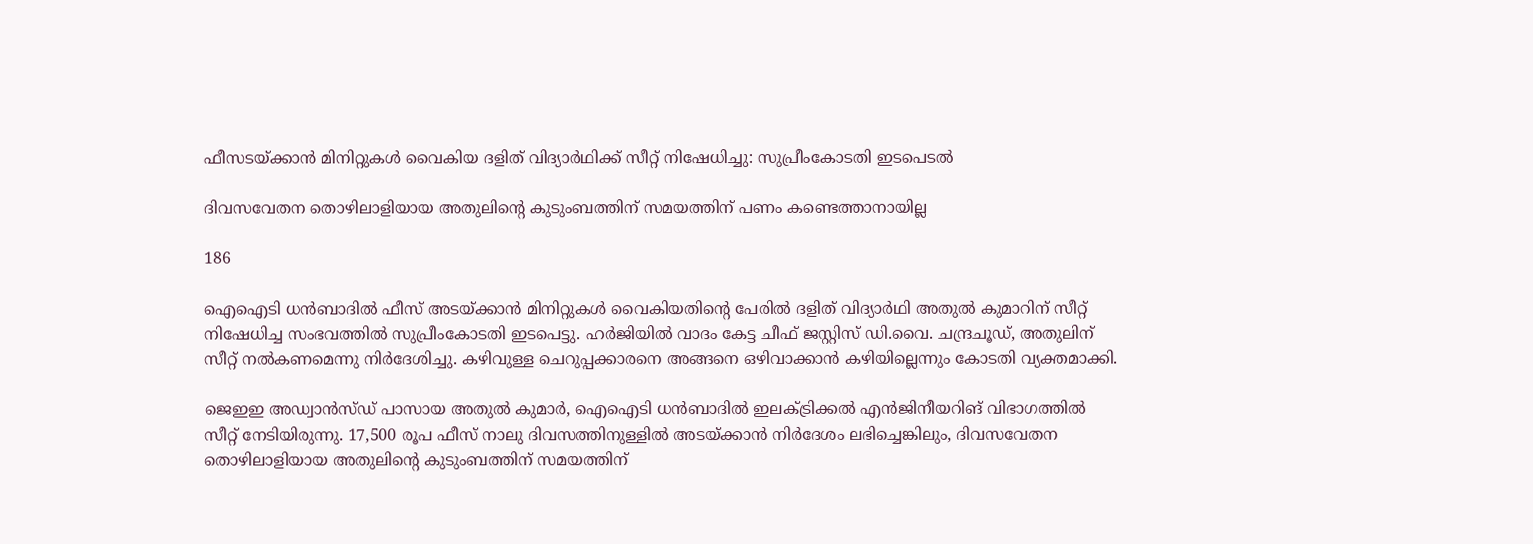ഫീസടയ്ക്കാൻ മിനിറ്റുകൾ വൈകിയ ദളിത് വിദ്യാർഥിക്ക് സീറ്റ് നിഷേധിച്ചു: സുപ്രീംകോടതി ഇടപെടൽ

ദിവസവേതന തൊഴിലാളിയായ അതുലിൻ്റെ കുടുംബത്തിന് സമയത്തിന് പണം കണ്ടെത്താനായില്ല

186

ഐഐടി ധൻബാദിൽ ഫീസ് അടയ്ക്കാൻ മിനിറ്റുകൾ വൈകിയതിൻ്റെ പേരിൽ ദളിത് വിദ്യാർഥി അതുൽ കുമാറിന് സീറ്റ് നിഷേധിച്ച സംഭവത്തിൽ സുപ്രീംകോടതി ഇടപെട്ടു. ഹർജിയിൽ വാദം കേട്ട ചീഫ് ജസ്റ്റിസ് ഡി.വൈ. ചന്ദ്രചൂഡ്, അതുലിന് സീറ്റ് നൽകണമെന്നു നിർദേശിച്ചു. കഴിവുള്ള ചെറുപ്പക്കാരനെ അങ്ങനെ ഒഴിവാക്കാൻ കഴിയില്ലെന്നും കോടതി വ്യക്തമാക്കി.

ജെഇഇ അഡ്വാൻസ്‌ഡ് പാസായ അതുൽ കുമാർ, ഐഐടി ധൻബാദിൽ ഇലക്ട്രിക്കൽ എൻജിനീയറിങ് വിഭാഗത്തിൽ സീറ്റ് നേടിയിരുന്നു. 17,500 രൂപ ഫീസ് നാലു ദിവസത്തിനുള്ളിൽ അടയ്ക്കാൻ നിർദേശം ലഭിച്ചെങ്കിലും, ദിവസവേതന തൊഴിലാളിയായ അതുലിൻ്റെ കുടുംബത്തിന് സമയത്തിന്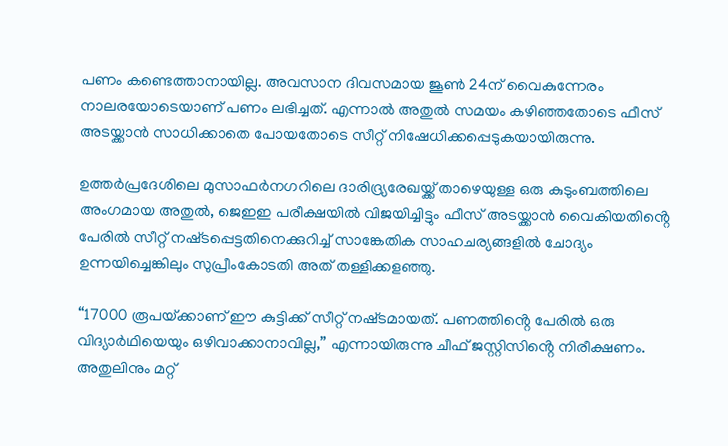പണം കണ്ടെത്താനായില്ല. അവസാന ദിവസമായ ജൂൺ 24ന് വൈകുന്നേരം നാലരയോടെയാണ് പണം ലഭിച്ചത്. എന്നാൽ അതുൽ സമയം കഴിഞ്ഞതോടെ ഫീസ് അടയ്ക്കാൻ സാധിക്കാതെ പോയതോടെ സീറ്റ് നിഷേധിക്കപ്പെടുകയായിരുന്നു.

ഉത്തർപ്രദേശിലെ മുസാഫർനഗറിലെ ദാരിദ്ര്യരേഖയ്ക്ക് താഴെയുള്ള ഒരു കുടുംബത്തിലെ അംഗമായ അതുൽ, ജെഇഇ പരീക്ഷയിൽ വിജയിച്ചിട്ടും ഫീസ് അടയ്ക്കാൻ വൈകിയതിൻ്റെ പേരിൽ സീറ്റ് നഷ്‌ടപ്പെട്ടതിനെക്കുറിച്ച് സാങ്കേതിക സാഹചര്യങ്ങളിൽ ചോദ്യം ഉന്നയിച്ചെങ്കിലും സുപ്രീംകോടതി അത് തള്ളിക്കളഞ്ഞു.

“17000 രൂപയ്‌ക്കാണ് ഈ കുട്ടിക്ക് സീറ്റ് നഷ്‌ടമായത്. പണത്തിൻ്റെ പേരിൽ ഒരു വിദ്യാർഥിയെയും ഒഴിവാക്കാനാവില്ല,” എന്നായിരുന്നു ചീഫ് ജസ്റ്റിസിൻ്റെ നിരീക്ഷണം. അതുലിനും മറ്റ്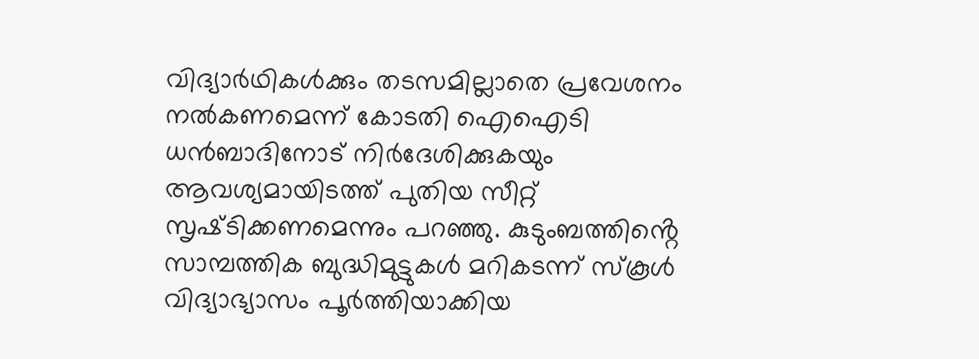വിദ്യാർഥികൾക്കും തടസമില്ലാതെ പ്രവേശനം നൽകണമെന്ന് കോടതി ഐഐടി ധൻബാദിനോട് നിർദേശിക്കുകയും ആവശ്യമായിടത്ത് പുതിയ സീറ്റ് സൃഷ്‌ടിക്കണമെന്നും പറഞ്ഞു. കുടുംബത്തിൻ്റെ സാമ്പത്തിക ബുദ്ധിമുട്ടുകൾ മറികടന്ന് സ്‌കൂൾ വിദ്യാഭ്യാസം പൂർത്തിയാക്കിയ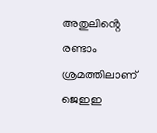അതുലിൻ്റെ രണ്ടാം ശ്രമത്തിലാണ് ജെഇഇ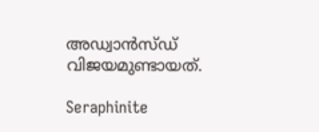അഡ്വാൻസ്‌ഡ് വിജയമുണ്ടായത്.

Seraphinite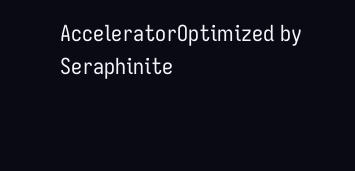AcceleratorOptimized by Seraphinite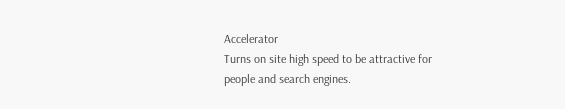Accelerator
Turns on site high speed to be attractive for people and search engines.